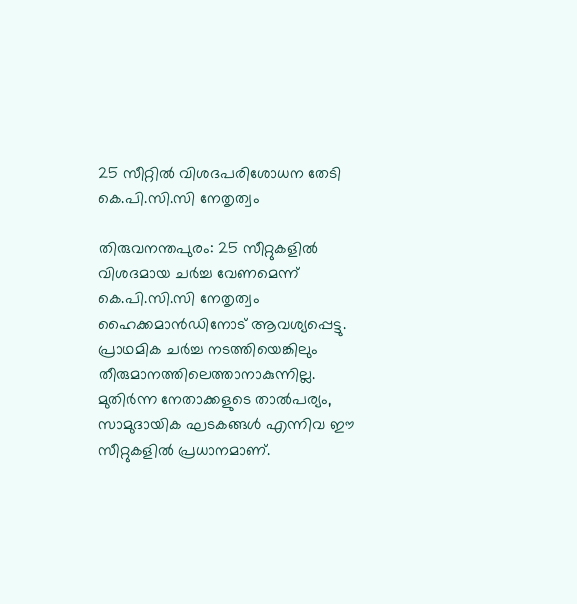25 സീറ്റിൽ വിശദപരിശോധന തേടി കെ.പി.സി.സി നേതൃത്വം

തിരുവനന്തപുരം: 25 സീറ്റുകളിൽ വിശദമായ ചർച്ച വേണമെന്ന് കെ.പി.സി.സി നേതൃത്വം ഹൈക്കമാൻഡിനോട് ആവശ്യപ്പെട്ടു. പ്രാഥമിക ചർച്ച നടത്തിയെങ്കിലും തീരുമാനത്തിലെത്താനാകുന്നില്ല. മുതിർന്ന നേതാക്കളുടെ താൽപര്യം, സാമുദായിക ഘടകങ്ങൾ എന്നിവ ഈ സീറ്റുകളിൽ പ്രധാനമാണ്.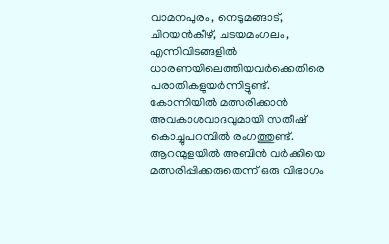വാമനപുരം, നെടുമങ്ങാട്, ചിറയൻകീഴ്, ചടയമംഗലം, എന്നിവിടങ്ങളിൽ ധാരണയിലെത്തിയവർക്കെതിരെ പരാതികളുയർന്നിട്ടുണ്ട്. കോന്നിയിൽ മത്സരിക്കാൻ അവകാശവാദവുമായി സതീഷ് കൊച്ചുപറമ്പിൽ രംഗത്തുണ്ട്. ആറന്മുളയിൽ അബിൻ വർക്കിയെ മത്സരിപ്പിക്കരുതെന്ന് ഒരു വിഭാഗം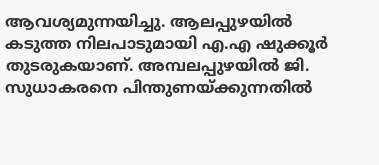ആവശ്യമുന്നയിച്ചു. ആലപ്പുഴയിൽ കടുത്ത നിലപാടുമായി എ.എ ഷുക്കൂർ തുടരുകയാണ്. അമ്പലപ്പുഴയിൽ ജി. സുധാകരനെ പിന്തുണയ്ക്കുന്നതിൽ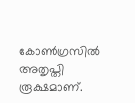കോൺഗ്രസിൽ അതൃപ്തി രൂക്ഷമാണ്.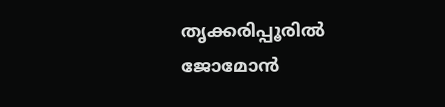തൃക്കരിപ്പൂരിൽ ജോമോൻ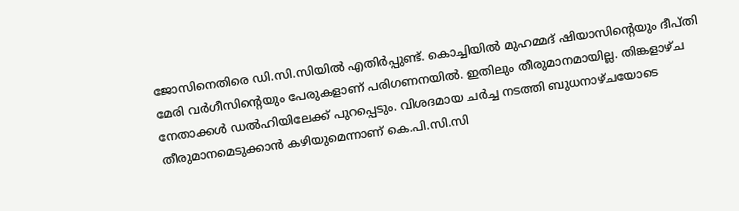ജോസിനെതിരെ ഡി.സി.സിയിൽ എതിർപ്പുണ്ട്. കൊച്ചിയിൽ മുഹമ്മദ് ഷിയാസിന്റെയും ദീപ്തി മേരി വർഗീസിന്റെയും പേരുകളാണ് പരിഗണനയിൽ. ഇതിലും തീരുമാനമായില്ല. തിങ്കളാഴ്ച നേതാക്കൾ ഡൽഹിയിലേക്ക് പുറപ്പെടും. വിശദമായ ചർച്ച നടത്തി ബുധനാഴ്ചയോടെ തീരുമാനമെടുക്കാൻ കഴിയുമെന്നാണ് കെ.പി.സി.സി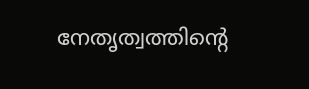നേതൃത്വത്തിന്റെ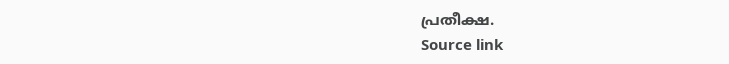പ്രതീക്ഷ.
Source link